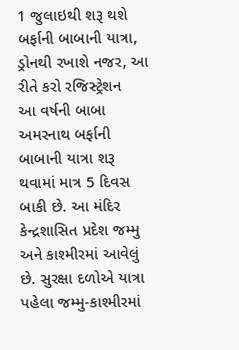1 જુલાઇથી શરૂ થશે બર્ફાની બાબાની યાત્રા, ડ્રોનથી રખાશે નજર, આ રીતે કરો રજિસ્ટ્રેશન
આ વર્ષની બાબા અમરનાથ બર્ફાની બાબાની યાત્રા શરૂ થવામાં માત્ર 5 દિવસ બાકી છે. આ મંદિર કેન્દ્રશાસિત પ્રદેશ જમ્મુ અને કાશ્મીરમાં આવેલું છે. સુરક્ષા દળોએ યાત્રા પહેલા જમ્મુ-કાશ્મીરમાં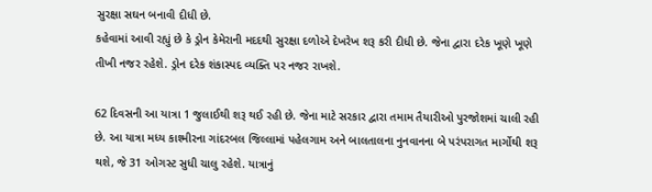સુરક્ષા સઘન બનાવી દીધી છે.
કહેવામાં આવી રહ્યું છે કે ડ્રોન કેમેરાની મદદથી સુરક્ષા દળોએ દેખરેખ શરૂ કરી દીધી છે. જેના દ્વારા દરેક ખૂણે ખૂણે તીખી નજર રહેશે. ડ્રોન દરેક શંકાસ્પદ વ્યક્તિ પર નજર રાખશે.

62 દિવસની આ યાત્રા 1 જુલાઈથી શરૂ થઈ રહી છે. જેના માટે સરકાર દ્વારા તમામ તૈયારીઓ પુરજોશમાં ચાલી રહી છે. આ યાત્રા મધ્ય કાશ્મીરના ગાંદરબલ જિલ્લામાં પહેલગામ અને બાલતાલના નુનવાનના બે પરંપરાગત માર્ગોથી શરૂ થશે, જે 31 ઓગસ્ટ સુધી ચાલુ રહેશે. યાત્રાનું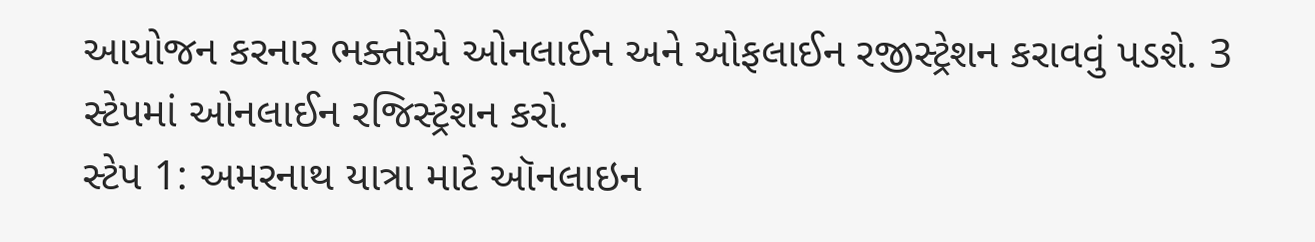આયોજન કરનાર ભક્તોએ ઓનલાઈન અને ઓફલાઈન રજીસ્ટ્રેશન કરાવવું પડશે. 3 સ્ટેપમાં ઓનલાઈન રજિસ્ટ્રેશન કરો.
સ્ટેપ 1: અમરનાથ યાત્રા માટે ઑનલાઇન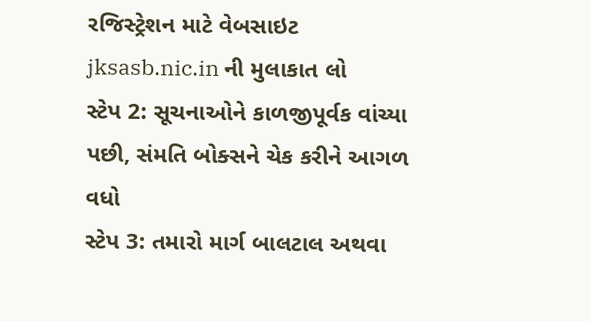રજિસ્ટ્રેશન માટે વેબસાઇટ jksasb.nic.in ની મુલાકાત લો
સ્ટેપ 2: સૂચનાઓને કાળજીપૂર્વક વાંચ્યા પછી, સંમતિ બોક્સને ચેક કરીને આગળ વધો
સ્ટેપ 3: તમારો માર્ગ બાલટાલ અથવા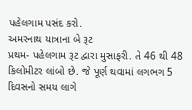પહેલગામ પસંદ કરો.
અમરનાથ યાત્રાના બે રૂટ
પ્રથમ- પહેલગામ રૂટ દ્વારા મુસાફરી. તે 46 થી 48 કિલોમીટર લાંબો છે. જે પૂર્ણ થવામાં લગભગ 5 દિવસનો સમય લાગે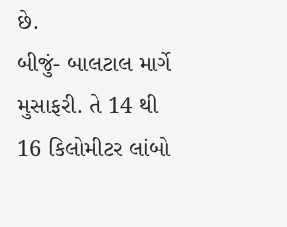છે.
બીજું- બાલટાલ માર્ગે મુસાફરી. તે 14 થી 16 કિલોમીટર લાંબો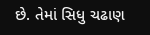છે. તેમાં સિધુ ચઢાણ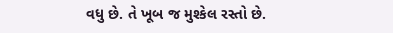વધુ છે. તે ખૂબ જ મુશ્કેલ રસ્તો છે.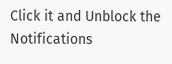Click it and Unblock the Notifications